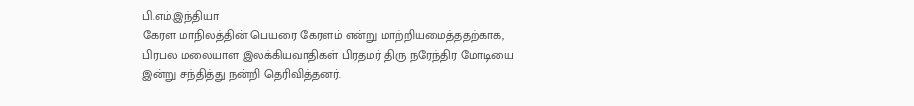பி.எம்.இந்தியா
கேரள மாநிலத்தின் பெயரை கேரளம் என்று மாற்றியமைத்ததற்காக, பிரபல மலையாள இலக்கியவாதிகள் பிரதமர் திரு நரேந்திர மோடியை இன்று சந்தித்து நன்றி தெரிவித்தனர்.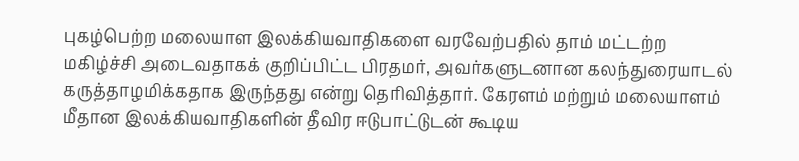புகழ்பெற்ற மலையாள இலக்கியவாதிகளை வரவேற்பதில் தாம் மட்டற்ற மகிழ்ச்சி அடைவதாகக் குறிப்பிட்ட பிரதமர், அவர்களுடனான கலந்துரையாடல் கருத்தாழமிக்கதாக இருந்தது என்று தெரிவித்தார். கேரளம் மற்றும் மலையாளம் மீதான இலக்கியவாதிகளின் தீவிர ஈடுபாட்டுடன் கூடிய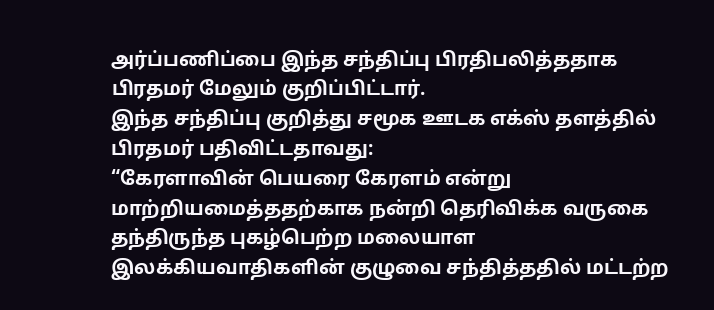அர்ப்பணிப்பை இந்த சந்திப்பு பிரதிபலித்ததாக பிரதமர் மேலும் குறிப்பிட்டார்.
இந்த சந்திப்பு குறித்து சமூக ஊடக எக்ஸ் தளத்தில் பிரதமர் பதிவிட்டதாவது:
“கேரளாவின் பெயரை கேரளம் என்று மாற்றியமைத்ததற்காக நன்றி தெரிவிக்க வருகை தந்திருந்த புகழ்பெற்ற மலையாள இலக்கியவாதிகளின் குழுவை சந்தித்ததில் மட்டற்ற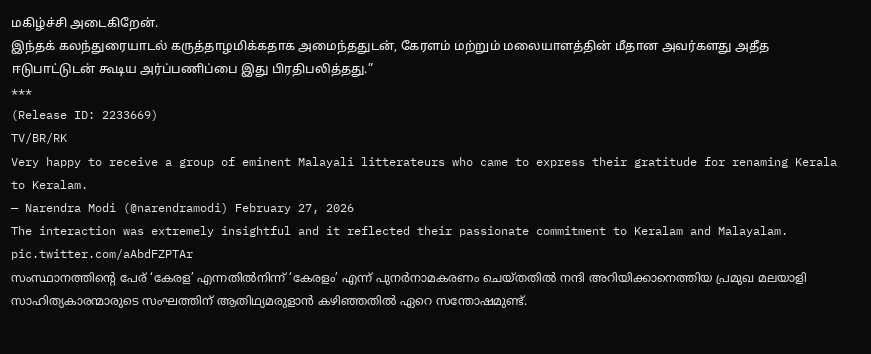மகிழ்ச்சி அடைகிறேன்.
இந்தக் கலந்துரையாடல் கருத்தாழமிக்கதாக அமைந்ததுடன், கேரளம் மற்றும் மலையாளத்தின் மீதான அவர்களது அதீத ஈடுபாட்டுடன் கூடிய அர்ப்பணிப்பை இது பிரதிபலித்தது.”
***
(Release ID: 2233669)
TV/BR/RK
Very happy to receive a group of eminent Malayali litterateurs who came to express their gratitude for renaming Kerala to Keralam.
— Narendra Modi (@narendramodi) February 27, 2026
The interaction was extremely insightful and it reflected their passionate commitment to Keralam and Malayalam. pic.twitter.com/aAbdFZPTAr
സംസ്ഥാനത്തിൻ്റെ പേര് ‘കേരള’ എന്നതിൽനിന്ന് ‘കേരളം’ എന്ന് പുനർനാമകരണം ചെയ്തതിൽ നന്ദി അറിയിക്കാനെത്തിയ പ്രമുഖ മലയാളി സാഹിത്യകാരന്മാരുടെ സംഘത്തിന് ആതിഥ്യമരുളാൻ കഴിഞ്ഞതിൽ ഏറെ സന്തോഷമുണ്ട്.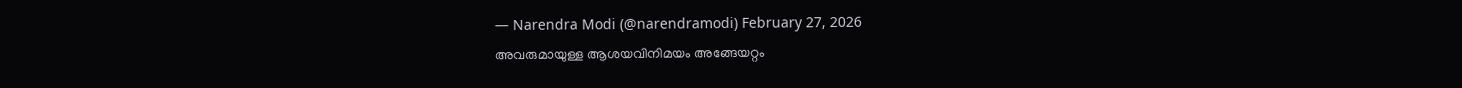— Narendra Modi (@narendramodi) February 27, 2026
അവരുമായുള്ള ആശയവിനിമയം അങ്ങേയറ്റം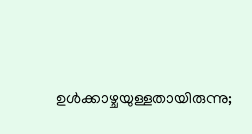ഉൾക്കാഴ്ചയുള്ളതായിരുന്നു;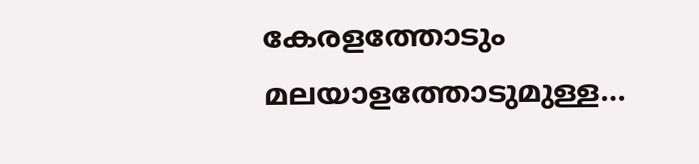കേരളത്തോടും മലയാളത്തോടുമുള്ള…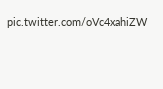pic.twitter.com/oVc4xahiZW